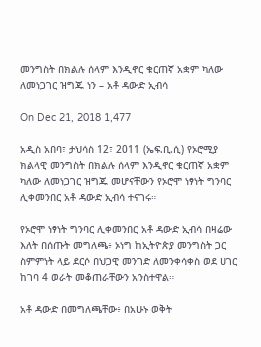መንግስት በክልሉ ሰላም እንዲኖር ቁርጠኛ አቋም ካለው ለመነጋገር ዝግጁ ነን – አቶ ዳውድ ኢብሳ

On Dec 21, 2018 1,477

አዲስ አበባ፣ ታህሳስ 12፣ 2011 (ኤፍ.ቢ.ሲ) የኦሮሚያ ክልላዊ መንግስት በክልሉ ሰላም እንዲኖር ቁርጠኛ አቋም ካለው ለመነጋገር ዝግጁ መሆናቸውን የኦሮሞ ነፃነት ግንባር ሊቀመንበር አቶ ዳውድ ኢብሳ ተናገሩ።

የኦሮሞ ነፃነት ግንባር ሊቀመንበር አቶ ዳውድ ኢብሳ በዛሬው እለት በሰጡት መግለጫ፥ ኦነግ ከኢትዮጵያ መንግስት ጋር ስምምነት ላይ ደርሶ በህጋዊ መንገድ ለመንቀሳቀስ ወደ ሀገር ከገባ 4 ወራት መቆጠራቸውን አንስተዋል።

አቶ ዳውድ በመግለጫቸው፥ በአሁኑ ወቅት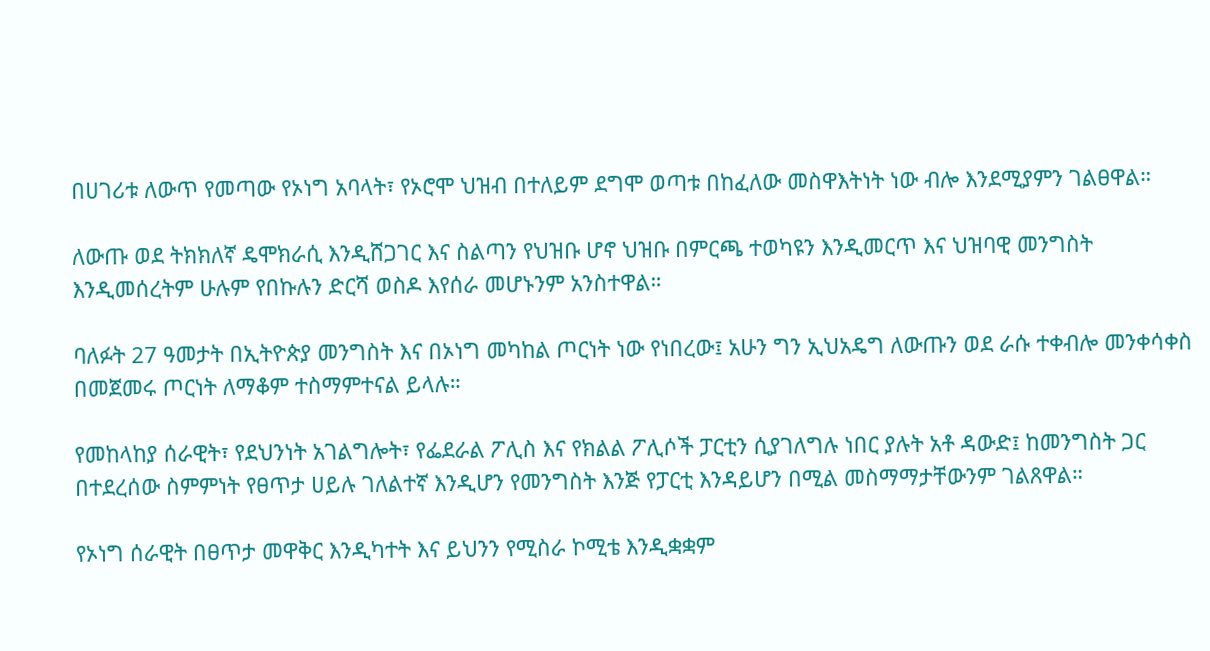በሀገሪቱ ለውጥ የመጣው የኦነግ አባላት፣ የኦሮሞ ህዝብ በተለይም ደግሞ ወጣቱ በከፈለው መስዋእትነት ነው ብሎ እንደሚያምን ገልፀዋል።

ለውጡ ወደ ትክክለኛ ዴሞክራሲ እንዲሸጋገር እና ስልጣን የህዝቡ ሆኖ ህዝቡ በምርጫ ተወካዩን እንዲመርጥ እና ህዝባዊ መንግስት እንዲመሰረትም ሁሉም የበኩሉን ድርሻ ወስዶ እየሰራ መሆኑንም አንስተዋል።

ባለፉት 27 ዓመታት በኢትዮጵያ መንግስት እና በኦነግ መካከል ጦርነት ነው የነበረው፤ አሁን ግን ኢህአዴግ ለውጡን ወደ ራሱ ተቀብሎ መንቀሳቀስ በመጀመሩ ጦርነት ለማቆም ተስማምተናል ይላሉ።

የመከላከያ ሰራዊት፣ የደህንነት አገልግሎት፣ የፌደራል ፖሊስ እና የክልል ፖሊሶች ፓርቲን ሲያገለግሉ ነበር ያሉት አቶ ዳውድ፤ ከመንግስት ጋር በተደረሰው ስምምነት የፀጥታ ሀይሉ ገለልተኛ እንዲሆን የመንግስት እንጅ የፓርቲ እንዳይሆን በሚል መስማማታቸውንም ገልጸዋል።

የኦነግ ሰራዊት በፀጥታ መዋቅር እንዲካተት እና ይህንን የሚስራ ኮሚቴ እንዲቋቋም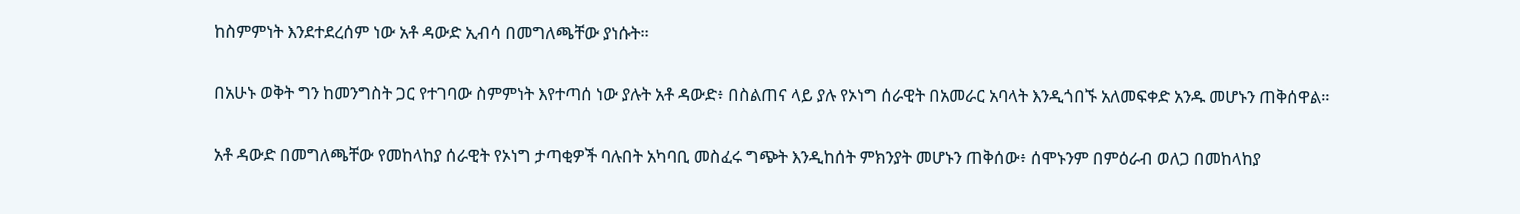ከስምምነት እንደተደረሰም ነው አቶ ዳውድ ኢብሳ በመግለጫቸው ያነሱት።

በአሁኑ ወቅት ግን ከመንግስት ጋር የተገባው ስምምነት እየተጣሰ ነው ያሉት አቶ ዳውድ፥ በስልጠና ላይ ያሉ የኦነግ ሰራዊት በአመራር አባላት እንዲጎበኙ አለመፍቀድ አንዱ መሆኑን ጠቅሰዋል።

አቶ ዳውድ በመግለጫቸው የመከላከያ ሰራዊት የኦነግ ታጣቂዎች ባሉበት አካባቢ መስፈሩ ግጭት እንዲከሰት ምክንያት መሆኑን ጠቅሰው፥ ሰሞኑንም በምዕራብ ወለጋ በመከላከያ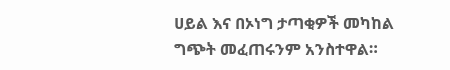ሀይል እና በኦነግ ታጣቂዎች መካከል ግጭት መፈጠሩንም አንስተዋል።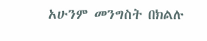አሁንም መንግስት በክልሉ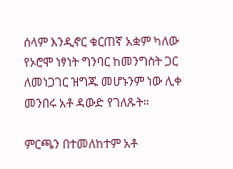ሰላም እንዲኖር ቁርጠኛ አቋም ካለው የኦሮሞ ነፃነት ግንባር ከመንግስት ጋር ለመነጋገር ዝግጁ መሆኑንም ነው ሊቀ መንበሩ አቶ ዳውድ የገለጹት።

ምርጫን በተመለከተም አቶ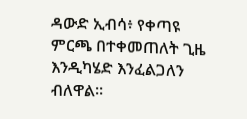ዳውድ ኢብሳ፥ የቀጣዩ ምርጫ በተቀመጠለት ጊዜ እንዲካሄድ እንፈልጋለን ብለዋል።